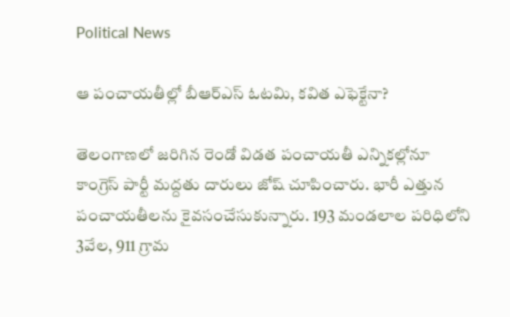Political News

ఆ పంచాయతీల్లో బీఆర్ఎస్ ఓటమి, కవిత ఎఫెక్టేనా?

తెలంగాణ‌లో జ‌రిగిన రెండో విడ‌త పంచాయ‌తీ ఎన్నిక‌ల్లోనూ కాంగ్రెస్ పార్టీ మ‌ద్ద‌తు దారులు జోష్ చూపించారు. భారీ ఎత్తున పంచాయ‌తీల‌ను కైవ‌సంచేసుకున్నారు. 193 మండలాల పరిధిలోని 3వేల‌, 911 గ్రామ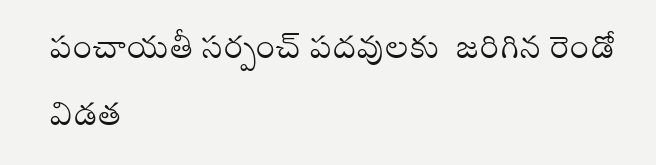పంచాయతీ సర్పంచ్ పదవులకు  జ‌రిగిన రెండో విడ‌త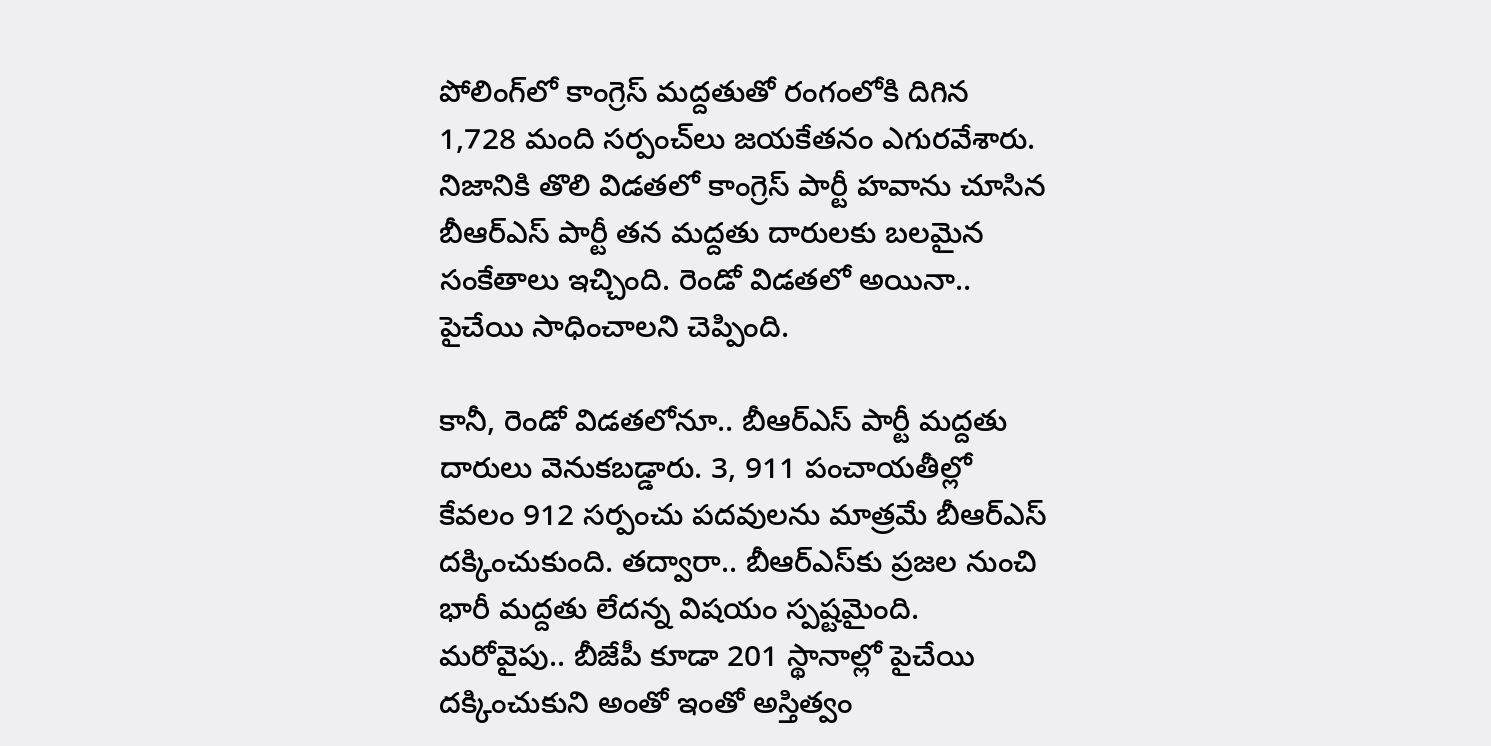పోలింగ్‌లో కాంగ్రెస్ మ‌ద్ద‌తుతో రంగంలోకి దిగిన 1,728 మంది స‌ర్పంచ్‌లు జ‌య‌కేత‌నం ఎగుర‌వేశారు. నిజానికి తొలి విడత‌లో కాంగ్రెస్ పార్టీ హ‌వాను చూసిన బీఆర్ఎస్ పార్టీ త‌న మ‌ద్ద‌తు దారుల‌కు బ‌ల‌మైన సంకేతాలు ఇచ్చింది. రెండో విడ‌త‌లో అయినా.. పైచేయి సాధించాల‌ని చెప్పింది.

కానీ, రెండో విడ‌త‌లోనూ.. బీఆర్ఎస్ పార్టీ మ‌ద్ద‌తు దారులు వెనుక‌బ‌డ్డారు. 3, 911 పంచాయ‌తీల్లో కేవ‌లం 912 స‌ర్పంచు ప‌ద‌వుల‌ను మాత్ర‌మే బీఆర్ఎస్ దక్కించుకుంది. త‌ద్వారా.. బీఆర్ఎస్‌కు ప్ర‌జ‌ల నుంచి భారీ మ‌ద్ద‌తు లేద‌న్న విషయం స్ప‌ష్ట‌మైంది. మ‌రోవైపు.. బీజేపీ కూడా 201 స్థానాల్లో పైచేయి ద‌క్కించుకుని అంతో ఇంతో అస్తిత్వం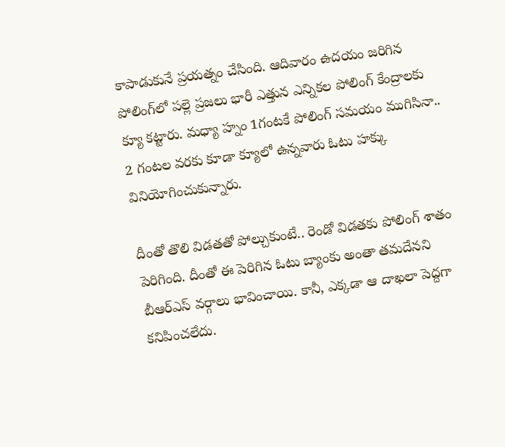కాపాడుకునే ప్ర‌య‌త్నం చేసింది. ఆదివారం ఉద‌యం జ‌రిగిన పోలింగ్‌లో ప‌ల్లె ప్ర‌జ‌లు భారీ ఎత్తున ఎన్నిక‌ల పోలింగ్ కేంద్రాల‌కు క్యూ క‌ట్టారు. మ‌ధ్యా హ్నం 1గంట‌కే పోలింగ్ స‌మ‌యం ముగిసినా.. 2 గంట‌ల వ‌ర‌కు కూడా క్యూలో ఉన్న‌వారు ఓటు హ‌క్కు వినియోగించుకున్నారు.

దీంతో తొలి విడ‌త‌తో పోల్చుకుంటే.. రెండో విడ‌త‌కు పోలింగ్ శాతం పెరిగింది. దీంతో ఈ పెరిగిన ఓటు బ్యాంకు అంతా త‌మ‌దేన‌ని బీఆర్ఎస్ వ‌ర్గాలు భావించాయి. కానీ, ఎక్క‌డా ఆ దాఖ‌లా పెద్ద‌గా క‌నిపించ‌లేదు.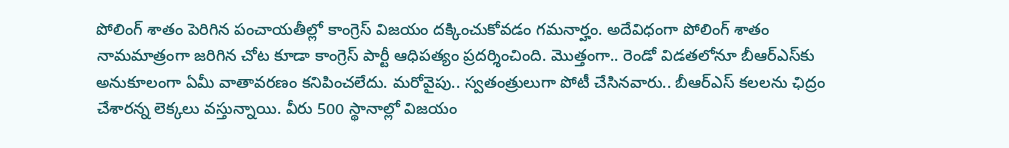పోలింగ్ శాతం పెరిగిన పంచాయ‌తీల్లో కాంగ్రెస్ విజ‌యం ద‌క్కించుకోవ‌డం గ‌మ‌నార్హం. అదేవిధంగా పోలింగ్ శాతం నామ‌మాత్రంగా జ‌రిగిన చోట కూడా కాంగ్రెస్ పార్టీ ఆధిప‌త్యం ప్ర‌ద‌ర్శించింది. మొత్తంగా.. రెండో విడ‌త‌లోనూ బీఆర్ఎస్‌కు అనుకూలంగా ఏమీ వాతావ‌ర‌ణం క‌నిపించ‌లేదు. మ‌రోవైపు.. స్వ‌తంత్రులుగా పోటీ చేసిన‌వారు.. బీఆర్ఎస్ క‌ల‌ల‌ను ఛిద్రం చేశార‌న్న లెక్క‌లు వ‌స్తున్నాయి. వీరు 500 స్థానాల్లో విజ‌యం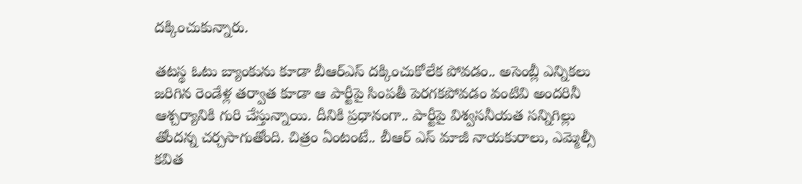ద‌క్కించుకున్నారు.

త‌ట‌స్థ ఓటు బ్యాంకును కూడా బీఆర్ఎస్ ద‌క్కించుకోలేక పోవ‌డం.. అసెంబ్లీ ఎన్నిక‌లు జ‌రిగిన రెండేళ్ల త‌ర్వాత కూడా ఆ పార్టీపై సింప‌తీ పెర‌గ‌క‌పోవ‌డం వంటివి అంద‌రినీ ఆశ్చ‌ర్యానికి గురి చేస్తున్నాయి. దీనికి ప్ర‌ధానంగా.. పార్టీపై విశ్వ‌స‌నీయ‌త స‌న్నిగిల్లు తోంద‌న్న చ‌ర్చ‌సాగుతోంది. చిత్రం ఏంటంటే.. బీఆర్ ఎస్ మాజీ నాయ‌కురాలు, ఎమ్మెల్సీ క‌విత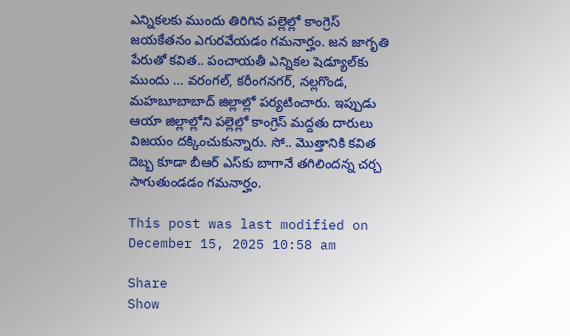ఎన్నిక‌ల‌కు ముందు తిరిగిన ప‌ల్లెల్లో కాంగ్రెస్ జ‌య‌కేత‌నం ఎగుర‌వేయ‌డం గ‌మ‌నార్హం. జ‌న జాగృతి పేరుతో క‌విత‌.. పంచాయ‌తీ ఎన్నిక‌ల షెడ్యూల్‌కు ముందు … వ‌రంగ‌ల్‌, క‌రీంగ‌న‌గ‌ర్‌, న‌ల్లగొండ‌, మ‌హ‌బూబాబాద్ జిల్లాల్లో ప‌ర్య‌టించారు. ఇప్పుడు ఆయా జిల్లాల్లోని ప‌ల్లెల్లో కాంగ్రెస్ మ‌ద్ద‌తు దారులు విజ‌యం ద‌క్కించుకున్నారు. సో.. మొత్తానికి క‌విత దెబ్బ కూడా బీఆర్ ఎస్‌కు బాగానే త‌గిలింద‌న్న చ‌ర్చ సాగుతుండ‌డం గ‌మ‌నార్హం.

This post was last modified on December 15, 2025 10:58 am

Share
Show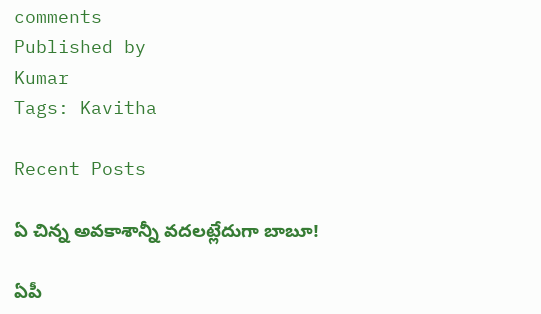comments
Published by
Kumar
Tags: Kavitha

Recent Posts

ఏ చిన్న అవ‌కాశాన్నీ వ‌ద‌ల‌ట్లేదుగా బాబూ!

ఏపీ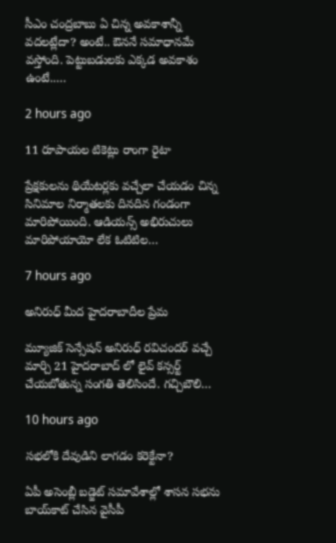సీఎం చంద్ర‌బాబు ఏ చిన్న అవ‌కాశాన్నీ వ‌ద‌ల‌ట్లేదా? అంటే.. ఔన‌నే స‌మాధాన‌మే వ‌స్తోంది. పెట్టుబడుల‌కు ఎక్క‌డ అవ‌కాశం ఉంటే..…

2 hours ago

11 రూపాయల టికెట్లు రాంగా రైటా

ప్రేక్షకులను థియేటర్లకు వచ్చేలా చేయడం చిన్న సినిమాల నిర్మాతలకు దినదిన గండంగా మారిపోయింది. ఆడియన్స్ అభిరుచులు మారిపోయాయో లేక ఓటిటిల…

7 hours ago

అనిరుధ్ మీద హైదరాబాదీల ప్రేమ

మ్యూజిక్ సెన్సేషన్ అనిరుధ్ రవిచందర్ వచ్చే మార్చి 21 హైదరాబాద్ లో లైవ్ కన్సర్ట్ చేయబోతున్న సంగతి తెలిసిందే. గచ్చిబౌలి…

10 hours ago

సభలోకి దేవుడిని లాగడం కరెక్టేనా?

ఏపీ అసెంబ్లీ బ‌డ్జెట్ స‌మావేశాల్లో శాస‌న స‌భ‌ను బాయ్‌కాట్ చేసిన వైసీపీ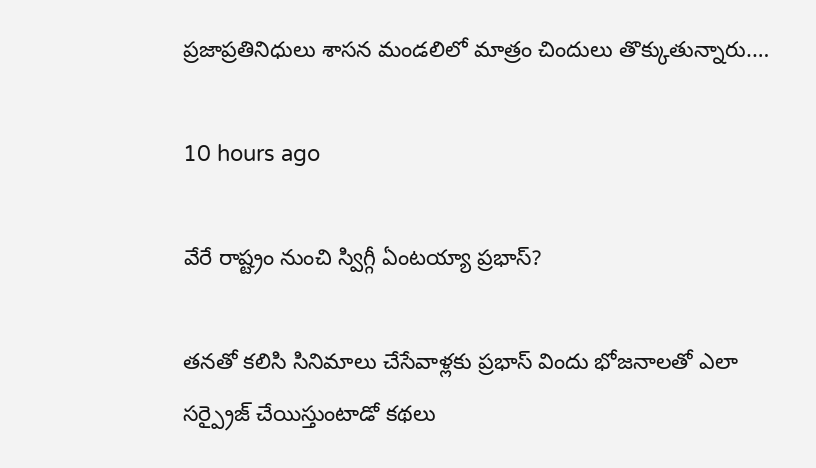ప్ర‌జాప్ర‌తినిధులు శాస‌న మండలిలో మాత్రం చిందులు తొక్కుతున్నారు.…

10 hours ago

వేరే రాష్ట్రం నుంచి స్విగ్గీ ఏంటయ్యా ప్రభాస్?

తనతో కలిసి సినిమాలు చేసేవాళ్లకు ప్రభాస్ విందు భోజనాలతో ఎలా సర్ప్రైజ్ చేయిస్తుంటాడో కథలు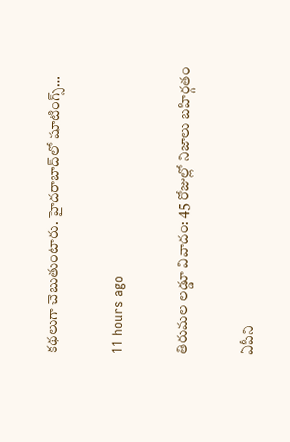కథలుగా చెబుతుంటారు. హైదరాబాద్‌లో షూటింగ్స్…

11 hours ago

తిరుమల లడ్డూ వివాదం: 45 రోజుల్లో నిజాలు బహిర్గతం

ఏపీని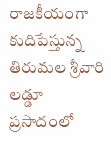రాజకీయంగా కుదిపేస్తున్న తిరుమల శ్రీవారి లడ్డూ ప్రసాదంలో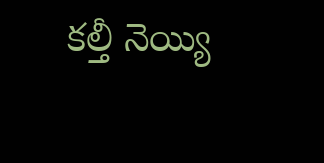కల్తీ నెయ్యి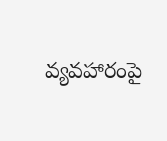వ్యవహారంపై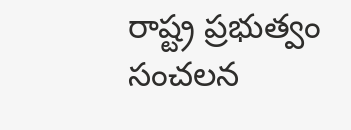రాష్ట్ర ప్రభుత్వం సంచలన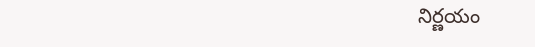నిర్ణయం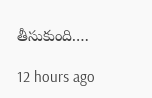తీసుకుంది.…

12 hours ago